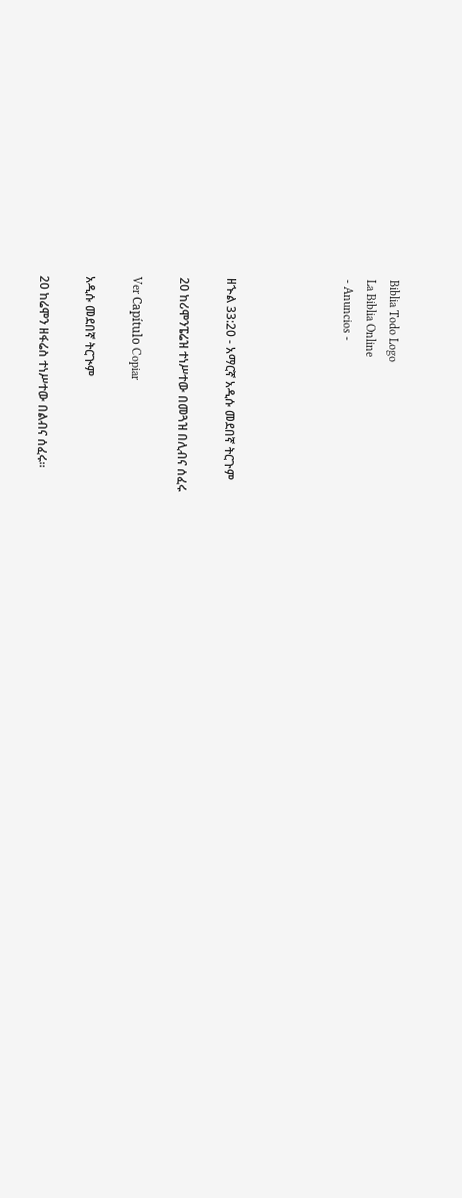Biblia Todo Logo
La Biblia Online
- Anuncios -




ዘኍል 33:20 - አማርኛ አዲሱ መደበኛ ትርጉም

20 ከሪሞንፔሬዝ ተነሥተው በመጓዝ በሊብና ሰፈሩ

Ver Capítulo Copiar

አዲሱ መደበኛ ትርጒም

20 ከሬሞን ዘፋሬስ ተነሥተው በልብና ሰፈሩ።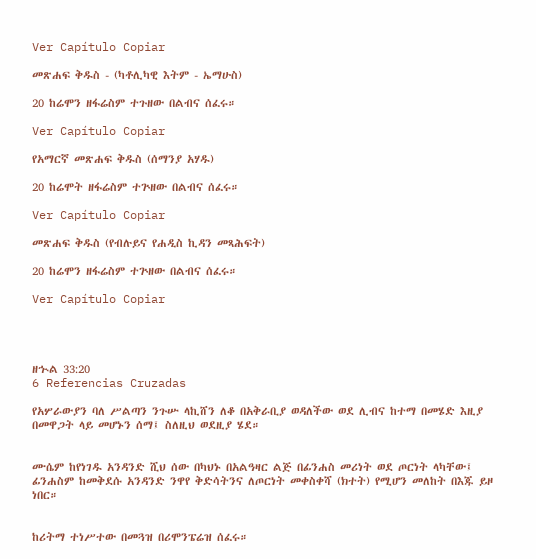Ver Capítulo Copiar

መጽሐፍ ቅዱስ - (ካቶሊካዊ እትም - ኤማሁስ)

20 ከሬሞን ዘፋሬስም ተጉዘው በልብና ሰፈሩ።

Ver Capítulo Copiar

የአማርኛ መጽሐፍ ቅዱስ (ሰማንያ አሃዱ)

20 ከሬሞት ዘፋሬስም ተጕዘው በልብና ሰፈሩ።

Ver Capítulo Copiar

መጽሐፍ ቅዱስ (የብሉይና የሐዲስ ኪዳን መጻሕፍት)

20 ከሬሞን ዘፋሬስም ተጕዘው በልብና ሰፈሩ።

Ver Capítulo Copiar




ዘኍል 33:20
6 Referencias Cruzadas

የአሦራውያን ባለ ሥልጣን ንጉሡ ላኪሸን ለቆ በአቅራቢያ ወዳለችው ወደ ሊብና ከተማ በመሄድ እዚያ በመዋጋት ላይ መሆኑን ሰማ፤ ስለዚህ ወደዚያ ሄደ።


ሙሴም ከየነገዱ አንዳንድ ሺህ ሰው በካህኑ በአልዓዛር ልጅ በፊንሐስ መሪነት ወደ ጦርነት ላካቸው፤ ፊንሐስም ከመቅደሱ አንዳንድ ንዋየ ቅድሳትንና ለጦርነት መቀስቀሻ (ክተት) የሚሆን መለከት በእጁ ይዞ ነበር።


ከሪትማ ተነሥተው በመጓዝ በሪሞንፔሬዝ ሰፈሩ።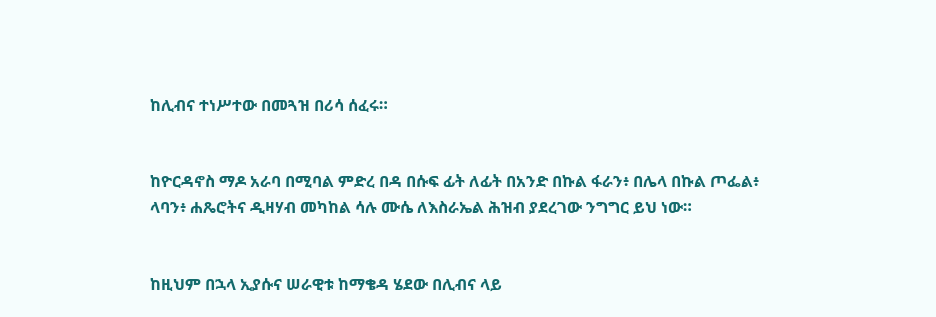ከሊብና ተነሥተው በመጓዝ በሪሳ ሰፈሩ።


ከዮርዳኖስ ማዶ አራባ በሚባል ምድረ በዳ በሱፍ ፊት ለፊት በአንድ በኩል ፋራን፥ በሌላ በኩል ጦፌል፥ ላባን፥ ሐጼሮትና ዲዛሃብ መካከል ሳሉ ሙሴ ለእስራኤል ሕዝብ ያደረገው ንግግር ይህ ነው።


ከዚህም በኋላ ኢያሱና ሠራዊቱ ከማቄዳ ሄደው በሊብና ላይ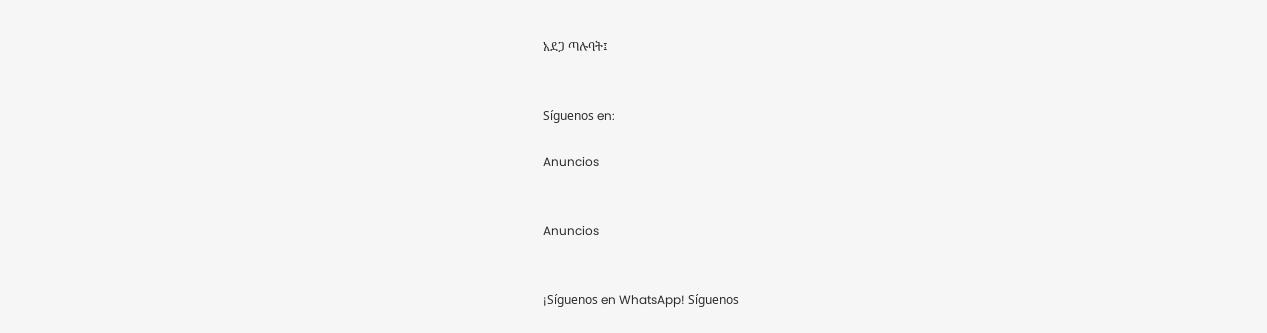አደጋ ጣሉባት፤


Síguenos en:

Anuncios


Anuncios


¡Síguenos en WhatsApp! Síguenos